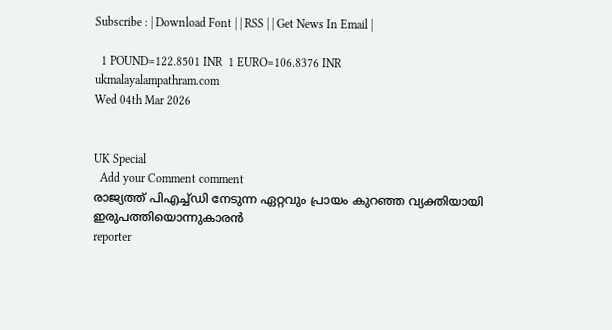Subscribe : | Download Font | | RSS | | Get News In Email |

  1 POUND=122.8501 INR  1 EURO=106.8376 INR
ukmalayalampathram.com
Wed 04th Mar 2026


UK Special
  Add your Comment comment
രാജ്യത്ത് പിഎച്ച്ഡി നേടുന്ന ഏറ്റവും പ്രായം കുറഞ്ഞ വ്യക്തിയായി ഇരുപത്തിയൊന്നുകാരന്‍
reporter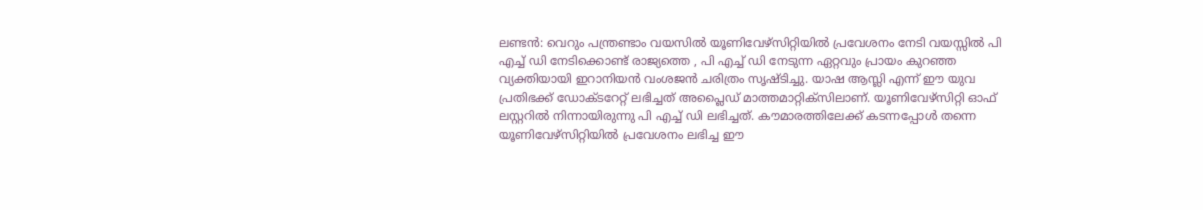ലണ്ടന്‍: വെറും പന്ത്രണ്ടാം വയസില്‍ യൂണിവേഴ്‌സിറ്റിയില്‍ പ്രവേശനം നേടി വയസ്സില്‍ പി എച്ച് ഡി നേടിക്കൊണ്ട് രാജ്യത്തെ , പി എച്ച് ഡി നേടുന്ന ഏറ്റവും പ്രായം കുറഞ്ഞ വ്യക്തിയായി ഇറാനിയന്‍ വംശജന്‍ ചരിത്രം സൃഷ്ടിച്ചു. യാഷ ആസ്ലി എന്ന് ഈ യുവ പ്രതിഭക്ക് ഡോക്ടറേറ്റ് ലഭിച്ചത് അപ്ലൈഡ് മാത്തമാറ്റിക്‌സിലാണ്. യൂണിവേഴ്‌സിറ്റി ഓഫ് ലസ്റ്ററില്‍ നിന്നായിരുന്നു പി എച്ച് ഡി ലഭിച്ചത്. കൗമാരത്തിലേക്ക് കടന്നപ്പോള്‍ തന്നെ യൂണിവേഴ്‌സിറ്റിയില്‍ പ്രവേശനം ലഭിച്ച ഈ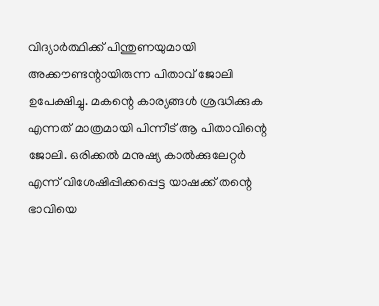വിദ്യാര്‍ത്ഥിക്ക് പിന്തുണയുമായി അക്കൗണ്ടന്റായിരുന്ന പിതാവ് ജോലി ഉപേക്ഷിച്ചു. മകന്റെ കാര്യങ്ങള്‍ ശ്രദ്ധിക്കുക എന്നത് മാത്രമായി പിന്നീട് ആ പിതാവിന്റെ ജോലി. ഒരിക്കല്‍ മനുഷ്യ കാല്‍ക്കുലേറ്റര്‍ എന്ന് വിശേഷിപ്പിക്കപ്പെട്ട യാഷക്ക് തന്റെ ഭാവിയെ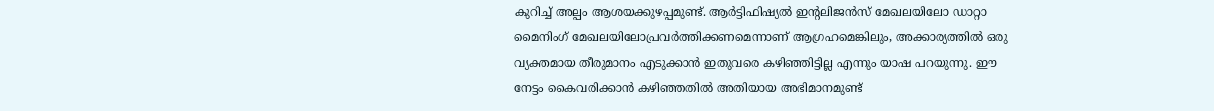കുറിച്ച് അല്പം ആശയക്കുഴപ്പമുണ്ട്. ആര്‍ട്ടിഫിഷ്യല്‍ ഇന്റലിജന്‍സ് മേഖലയിലോ ഡാറ്റാ മൈനിംഗ് മേഖലയിലോപ്രവര്‍ത്തിക്കണമെന്നാണ് ആഗ്രഹമെങ്കിലും, അക്കാര്യത്തില്‍ ഒരു വ്യക്തമായ തീരുമാനം എടുക്കാന്‍ ഇതുവരെ കഴിഞ്ഞിട്ടില്ല എന്നും യാഷ പറയുന്നു. ഈ നേട്ടം കൈവരിക്കാന്‍ കഴിഞ്ഞതില്‍ അതിയായ അഭിമാനമുണ്ട്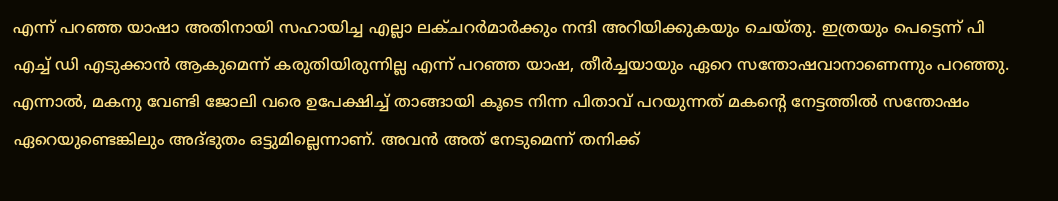എന്ന് പറഞ്ഞ യാഷാ അതിനായി സഹായിച്ച എല്ലാ ലക്ചറര്‍മാര്‍ക്കും നന്ദി അറിയിക്കുകയും ചെയ്തു. ഇത്രയും പെട്ടെന്ന് പി എച്ച് ഡി എടുക്കാന്‍ ആകുമെന്ന് കരുതിയിരുന്നില്ല എന്ന് പറഞ്ഞ യാഷ, തീര്‍ച്ചയായും ഏറെ സന്തോഷവാനാണെന്നും പറഞ്ഞു. എന്നാല്‍, മകനു വേണ്ടി ജോലി വരെ ഉപേക്ഷിച്ച് താങ്ങായി കൂടെ നിന്ന പിതാവ് പറയുന്നത് മകന്റെ നേട്ടത്തില്‍ സന്തോഷം ഏറെയുണ്ടെങ്കിലും അദ്ഭുതം ഒട്ടുമില്ലെന്നാണ്. അവന്‍ അത് നേടുമെന്ന് തനിക്ക്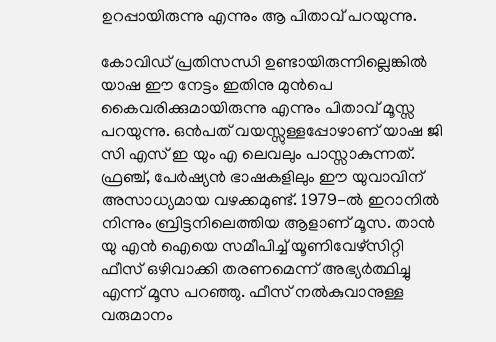ഉറപ്പായിരുന്നു എന്നും ആ പിതാവ് പറയുന്നു.

കോവിഡ് പ്രതിസന്ധി ഉണ്ടായിരുന്നില്ലെങ്കില്‍ യാഷ ഈ നേട്ടം ഇതിനു മുന്‍പെ കൈവരിക്കുമായിരുന്നു എന്നും പിതാവ് മൂസ്സ പറയുന്നു. ഒന്‍പത് വയസ്സുള്ളപ്പോഴാണ് യാഷ ജി സി എസ് ഇ യും എ ലെവലും പാസ്സാകുന്നത്. ഫ്രഞ്ച്, പേര്‍ഷ്യന്‍ ഭാഷകളിലും ഈ യുവാവിന് അസാധ്യമായ വഴക്കമുണ്ട്. 1979-ല്‍ ഇറാനില്‍ നിന്നും ബ്രിട്ടനിലെത്തിയ ആളാണ് മൂസ. താന്‍ യു എന്‍ ഐയെ സമീപിച്ച് യൂണിവേഴ്‌സിറ്റി ഫീസ് ഒഴിവാക്കി തരണമെന്ന് അഭ്യര്‍ത്ഥിച്ചു എന്ന് മൂസ പറഞ്ഞു. ഫീസ് നല്‍കുവാനുള്ള വരുമാനം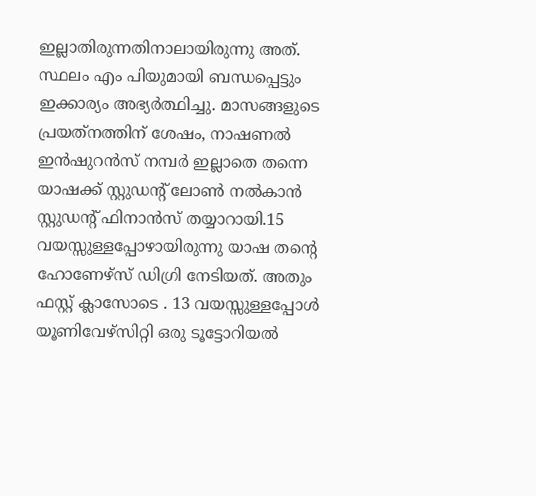ഇല്ലാതിരുന്നതിനാലായിരുന്നു അത്. സ്ഥലം എം പിയുമായി ബന്ധപ്പെട്ടും ഇക്കാര്യം അഭ്യര്‍ത്ഥിച്ചു. മാസങ്ങളുടെ പ്രയത്‌നത്തിന് ശേഷം, നാഷണല്‍ ഇന്‍ഷുറന്‍സ് നമ്പര്‍ ഇല്ലാതെ തന്നെ യാഷക്ക് സ്റ്റുഡന്റ് ലോണ്‍ നല്‍കാന്‍ സ്റ്റുഡന്റ് ഫിനാന്‍സ് തയ്യാറായി.15 വയസ്സുള്ളപ്പോഴായിരുന്നു യാഷ തന്റെ ഹോണേഴ്‌സ് ഡിഗ്രി നേടിയത്. അതും ഫസ്റ്റ് ക്ലാസോടെ . 13 വയസ്സുള്ളപ്പോള്‍ യൂണിവേഴ്‌സിറ്റി ഒരു ടൂട്ടോറിയല്‍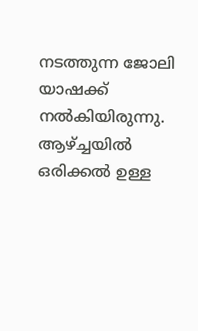നടത്തുന്ന ജോലി യാഷക്ക് നല്‍കിയിരുന്നു. ആഴ്ച്ചയില്‍ ഒരിക്കല്‍ ഉള്ള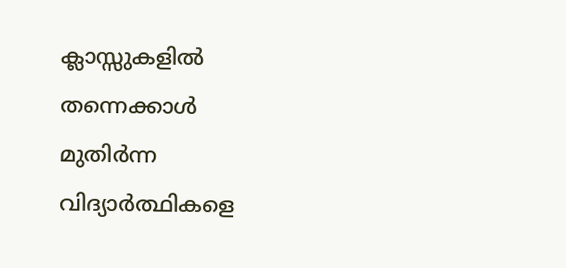ക്ലാസ്സുകളില്‍ തന്നെക്കാള്‍ മുതിര്‍ന്ന വിദ്യാര്‍ത്ഥികളെ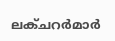ലക്ചറര്‍മാര്‍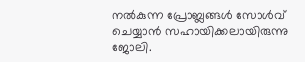നല്‍കുന്ന പ്രോബ്ലങ്ങള്‍ സോള്‍വ് ചെയ്യാന്‍ സഹായിക്കലായിരുന്നു ജോലി.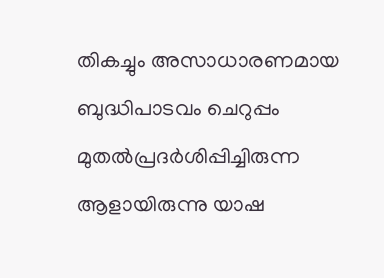തികച്ചും അസാധാരണമായ ബുദ്ധിപാടവം ചെറുപ്പം മുതല്‍പ്രദര്‍ശിപ്പിച്ചിരുന്ന ആളായിരുന്നു യാഷ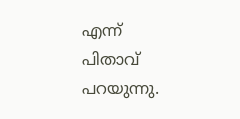എന്ന് പിതാവ് പറയുന്നു.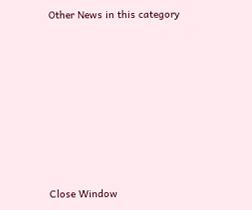Other News in this category








Close Window